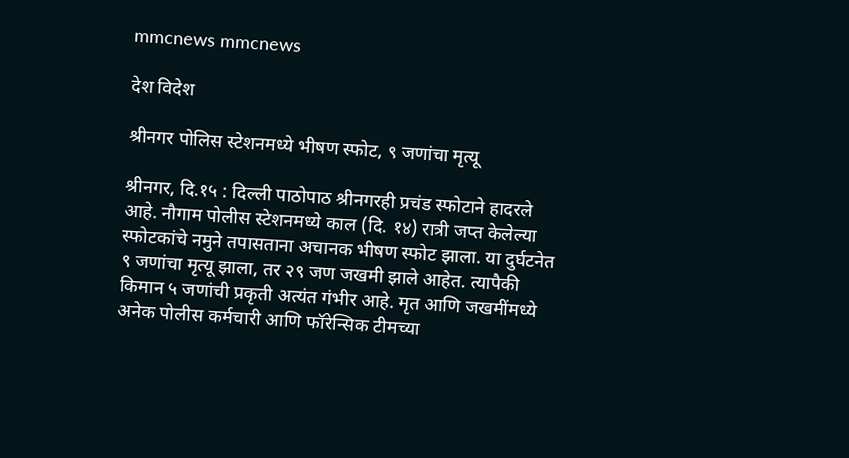mmcnews mmcnews

देश विदेश

श्रीनगर पोलिस स्टेशनमध्ये भीषण स्फोट, ९ जणांचा मृत्यू

श्रीनगर, दि.१५ : दिल्ली पाठोपाठ श्रीनगरही प्रचंड स्फोटाने हादरले आहे. नौगाम पोलीस स्टेशनमध्ये काल (दि. १४) रात्री जप्त केलेल्या स्फोटकांचे नमुने तपासताना अचानक भीषण स्फोट झाला. या दुर्घटनेत ९ जणांचा मृत्यू झाला, तर २९ जण जखमी झाले आहेत. त्यापैकी किमान ५ जणांची प्रकृती अत्यंत गंभीर आहे. मृत आणि जखमींमध्ये अनेक पोलीस कर्मचारी आणि फॉरेन्सिक टीमच्या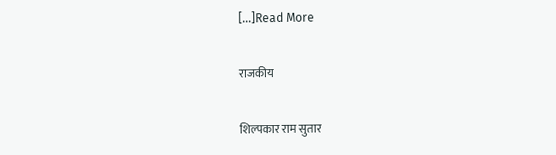[…]Read More

राजकीय

शिल्पकार राम सुतार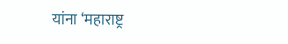यांना ‘महाराष्ट्र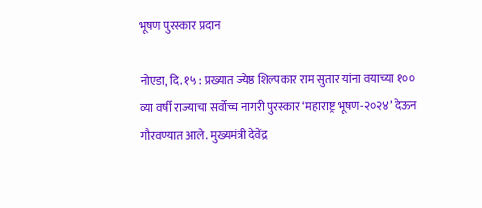भूषण पुरस्कार प्रदान

नोएडा, दि. १५ : प्रख्यात ज्येष्ठ शिल्पकार राम सुतार यांना वयाच्या १०० व्या वर्षी राज्याचा सर्वोच्च नागरी पुरस्कार ‘महाराष्ट्र भूषण-२०२४’ देऊन गौरवण्यात आले. मुख्यमंत्री देवेंद्र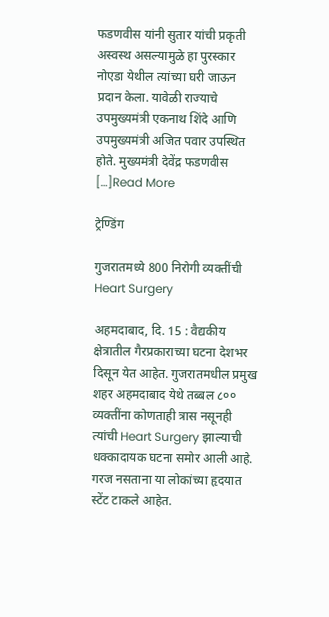फडणवीस यांनी सुतार यांची प्रकृती अस्वस्थ असल्यामुळे हा पुरस्कार नोएडा येथील त्यांच्या घरी जाऊन प्रदान केला. यावेळी राज्याचे उपमुख्यमंत्री एकनाथ शिंदे आणि उपमुख्यमंत्री अजित पवार उपस्थित होते. मुख्यमंत्री देवेंद्र फडणवीस […]Read More

ट्रेण्डिंग

गुजरातमध्ये 800 निरोगी व्यक्तींची Heart Surgery

अहमदाबाद, दि. 15 : वैद्यकीय क्षेत्रातील गैरप्रकाराच्या घटना देशभर दिसून येत आहेत. गुजरातमधील प्रमुख शहर अहमदाबाद येथे तब्बल ८०० व्यक्तींना कोणताही त्रास नसूनही त्यांची Heart Surgery झाल्याची धक्कादायक घटना समोर आली आहे. गरज नसताना या लोकांच्या हृदयात स्टेंट टाकले आहेत.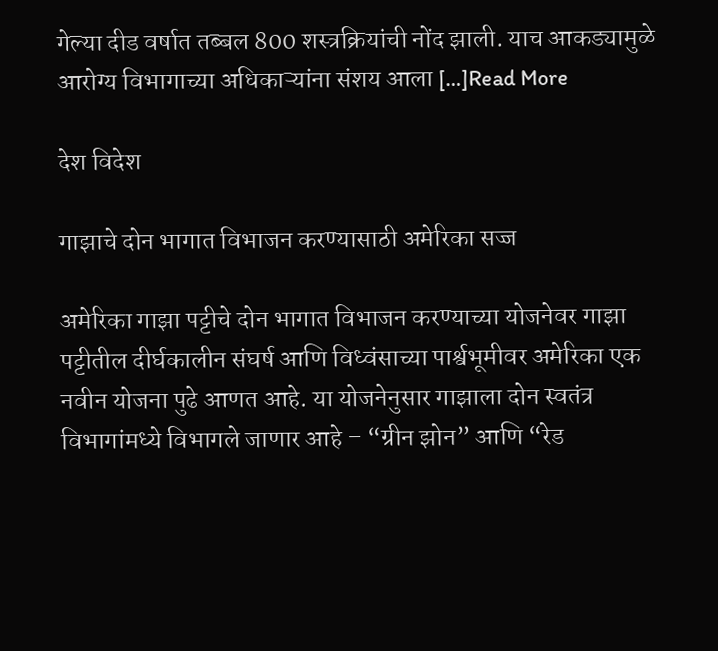गेल्या दीड वर्षात तब्बल 800 शस्त्रक्रियांची नोंद झाली. याच आकड्यामुळे आरोग्य विभागाच्या अधिकाऱ्यांना संशय आला […]Read More

देश विदेश

गाझाचे दोन भागात विभाजन करण्यासाठी अमेरिका सज्ज

अमेरिका गाझा पट्टीचे दोन भागात विभाजन करण्याच्या योजनेवर गाझा पट्टीतील दीर्घकालीन संघर्ष आणि विध्वंसाच्या पार्श्वभूमीवर अमेरिका एक नवीन योजना पुढे आणत आहे. या योजनेनुसार गाझाला दोन स्वतंत्र विभागांमध्ये विभागले जाणार आहे – “ग्रीन झोन” आणि “रेड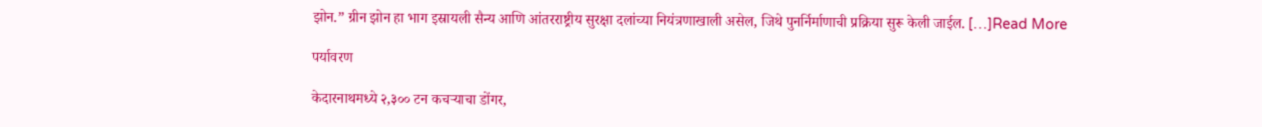झोन.” ग्रीन झोन हा भाग इस्रायली सैन्य आणि आंतरराष्ट्रीय सुरक्षा दलांच्या नियंत्रणाखाली असेल, जिथे पुनर्निर्माणाची प्रक्रिया सुरू केली जाईल. […]Read More

पर्यावरण

केदारनाथमध्ये २,३०० टन कचऱ्याचा डोंगर,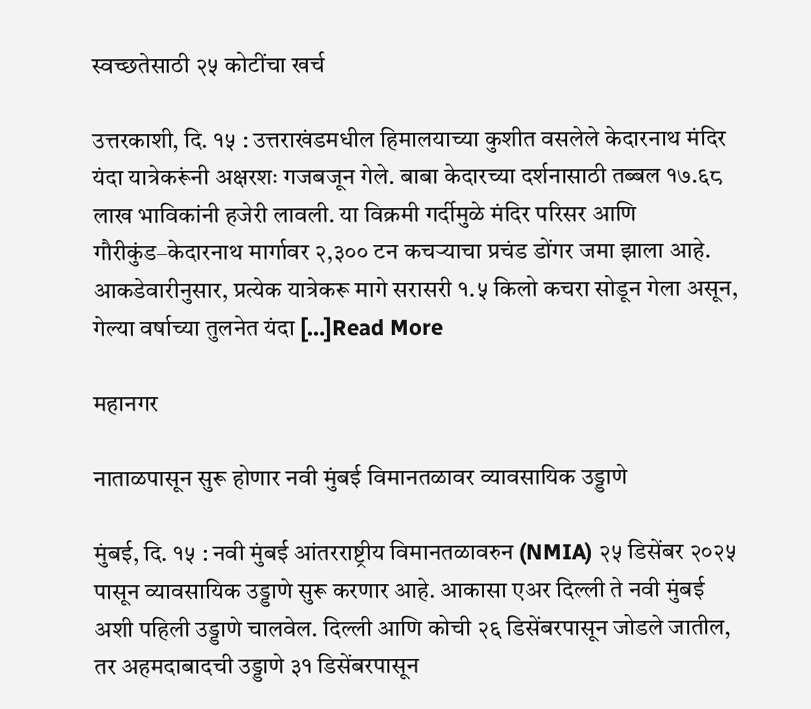स्वच्छतेसाठी २५ कोटींचा खर्च

उत्तरकाशी, दि. १५ : उत्तराखंडमधील हिमालयाच्या कुशीत वसलेले केदारनाथ मंदिर यंदा यात्रेकरूंनी अक्षरशः गजबजून गेले. बाबा केदारच्या दर्शनासाठी तब्बल १७.६८ लाख भाविकांनी हजेरी लावली. या विक्रमी गर्दीमुळे मंदिर परिसर आणि गौरीकुंड–केदारनाथ मार्गावर २,३०० टन कचऱ्याचा प्रचंड डोंगर जमा झाला आहे. आकडेवारीनुसार, प्रत्येक यात्रेकरू मागे सरासरी १.५ किलो कचरा सोडून गेला असून, गेल्या वर्षाच्या तुलनेत यंदा […]Read More

महानगर

नाताळपासून सुरू होणार नवी मुंबई विमानतळावर व्यावसायिक उड्डाणे

मुंबई, दि. १५ : नवी मुंबई आंतरराष्ट्रीय विमानतळावरुन (NMIA) २५ डिसेंबर २०२५ पासून व्यावसायिक उड्डाणे सुरू करणार आहे. आकासा एअर दिल्ली ते नवी मुंबई अशी पहिली उड्डाणे चालवेल. दिल्ली आणि कोची २६ डिसेंबरपासून जोडले जातील, तर अहमदाबादची उड्डाणे ३१ डिसेंबरपासून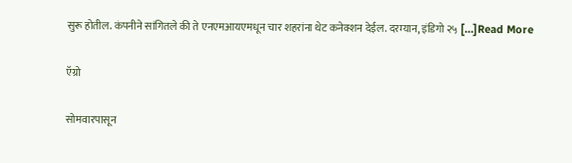सुरू होतील. कंपनीने सांगितले की ते एनएमआयएमधून चार शहरांना थेट कनेक्शन देईल. दरम्यान, इंडिगो २५ […]Read More

ऍग्रो

सोमवारपासून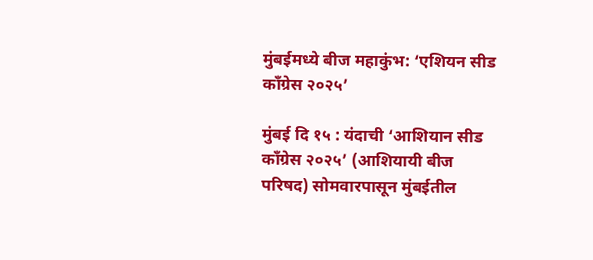मुंबईमध्ये बीज महाकुंभ: ‘एशियन सीड काँग्रेस २०२५’

मुंबई दि १५ : यंदाची ‘आशियान सीड काँग्रेस २०२५’ (आशियायी बीज परिषद) सोमवारपासून मुंबईतील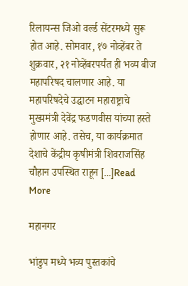रिलायन्स जिओ वर्ल्ड सेंटरमध्ये सुरू होत आहे. सोमवार, १७ नोव्हेंबर ते शुक्रवार, २१ नोव्हेंबरपर्यंत ही भव्य बीज महापरिषद चालणार आहे. या महापरिषदेचे उद्घाटन महाराष्ट्राचे मुख्यमंत्री देवेंद्र फडणवीस यांच्या हस्ते होणार आहे. तसेच, या कार्यक्रमात देशाचे केंद्रीय कृषीमंत्री शिवराजसिंह चौहान उपस्थित राहून […]Read More

महानगर

भांडुप मध्ये भव्य पुस्तकांचे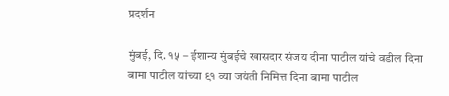प्रदर्शन

मुंबई, दि. १५ – ईशान्य मुंबईचे खासदार संजय दीना पाटील यांचे वडील दिना बामा पाटील यांच्या ९१ व्या जयंती निमित्त दिना बामा पाटील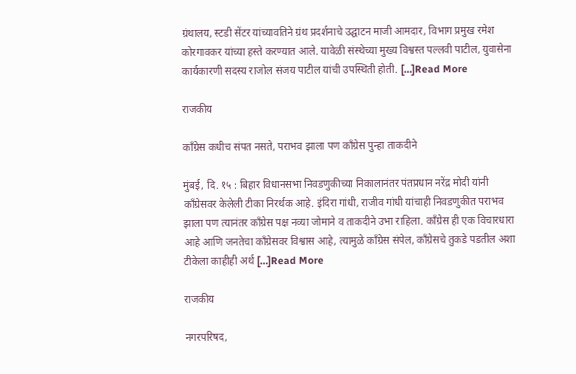ग्रंथालय, स्टडी सेंटर यांच्यावतिने ग्रंथ प्रदर्शनाचे उद्घाटन माजी आमदार, विभाग प्रमुख रमेश कोरगावकर यांच्या हस्ते करण्यात आले. यावेळी संस्थेच्या मुख्य विश्वस्त पल्लवी पाटील, युवासेना कार्यकारणी सदस्य राजोल संजय पाटील यांची उपस्थिती होती. […]Read More

राजकीय

काँग्रेस कधीच संपत नसते, पराभव झाला पण काँग्रेस पुन्हा ताकदीने

मुंबई, दि. १५ : बिहार विधानसभा निवडणुकीच्या निकालानंतर पंतप्रधान नरेंद्र मोदी यांनी काँग्रेसवर केलेली टीका निरर्थक आहे. इंदिरा गांधी, राजीव गांधी यांचाही निवडणुकीत पराभव झाला पण त्यानंतर काँग्रेस पक्ष नव्या जोमाने व ताकदीने उभा राहिला. काँग्रेस ही एक विचारधारा आहे आणि जनतेचा काँग्रेसवर विश्वास आहे, त्यामुळे काँग्रेस संपेल, काँग्रेसचे तुकडे पडतील अशा टीकेला काहीही अर्थ […]Read More

राजकीय

नगरपरिषद,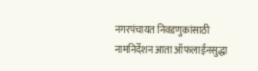नगरपंचायत निवडणुकांसाठी नामनिर्देशन आता ऑफलाईनसुद्धा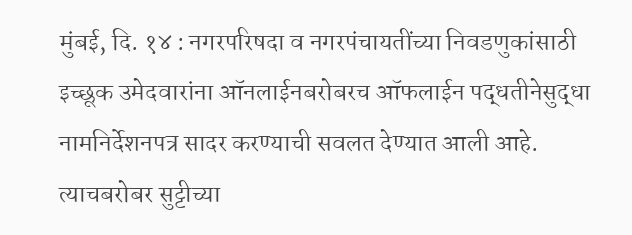मुंबई, दि. १४ : नगरपरिषदा व नगरपंचायतींच्या निवडणुकांसाठी इच्छूक उमेदवारांना ऑनलाईनबरोबरच ऑफलाईन पद्धतीनेसुद्धा नामनिर्देशनपत्र सादर करण्याची सवलत देण्यात आली आहे. त्याचबरोबर सुट्टीच्या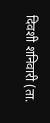दिवशी शनिवारी (ता.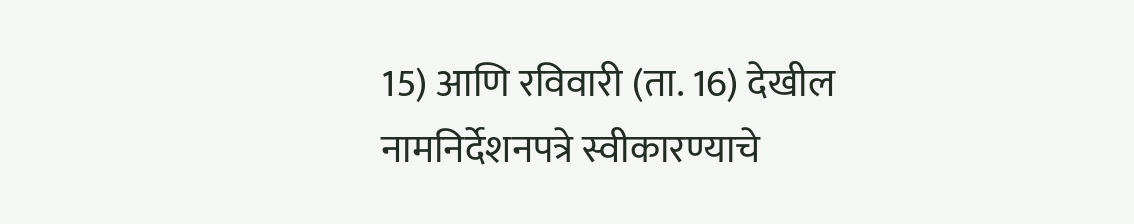15) आणि रविवारी (ता. 16) देखील नामनिर्देशनपत्रे स्वीकारण्याचे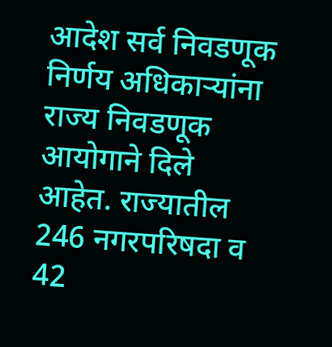आदेश सर्व निवडणूक निर्णय अधिकाऱ्यांना राज्य निवडणूक आयोगाने दिले आहेत. राज्यातील 246 नगरपरिषदा व 42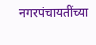नगरपंचायतींच्या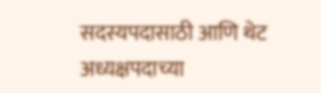सदस्यपदासाठी आणि थेट अध्यक्षपदाच्या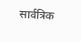सार्वत्रिक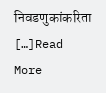निवडणुकांकरिता […]Read More